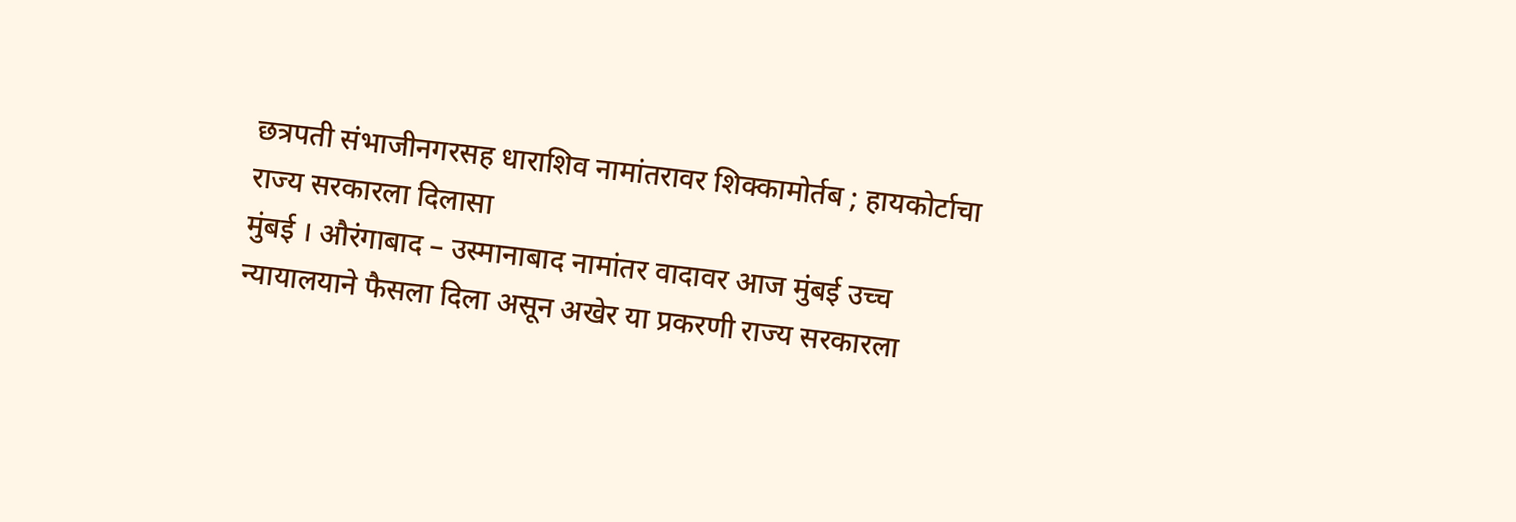छत्रपती संभाजीनगरसह धाराशिव नामांतरावर शिक्कामोर्तब ; हायकोर्टाचा राज्य सरकारला दिलासा
मुंबई । औरंगाबाद – उस्मानाबाद नामांतर वादावर आज मुंबई उच्च न्यायालयाने फैसला दिला असून अखेर या प्रकरणी राज्य सरकारला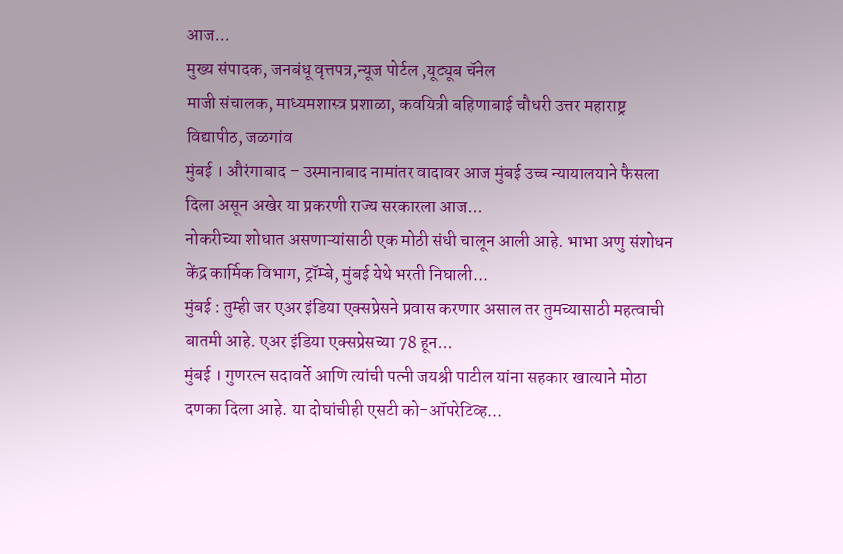आज...
मुख्य संपादक, जनबंधू वृत्तपत्र,न्यूज पोर्टल ,यूट्यूब चॅनेल
माजी संचालक, माध्यमशास्त्र प्रशाळा, कवयित्री बहिणाबाई चौधरी उत्तर महाराष्ट्र विद्यापीठ, जळगांव
मुंबई । औरंगाबाद – उस्मानाबाद नामांतर वादावर आज मुंबई उच्च न्यायालयाने फैसला दिला असून अखेर या प्रकरणी राज्य सरकारला आज...
नोकरीच्या शोधात असणाऱ्यांसाठी एक मोठी संधी चालून आली आहे. भाभा अणु संशोधन केंद्र कार्मिक विभाग, ट्रॉम्बे, मुंबई येथे भरती निघाली...
मुंबई : तुम्ही जर एअर इंडिया एक्सप्रेसने प्रवास करणार असाल तर तुमच्यासाठी महत्वाची बातमी आहे. एअर इंडिया एक्सप्रेसच्या 78 हून...
मुंबई । गुणरत्न सदावर्ते आणि त्यांची पत्नी जयश्री पाटील यांना सहकार खात्याने मोठा दणका दिला आहे. या दोघांचीही एसटी को-ऑपरेटिव्ह...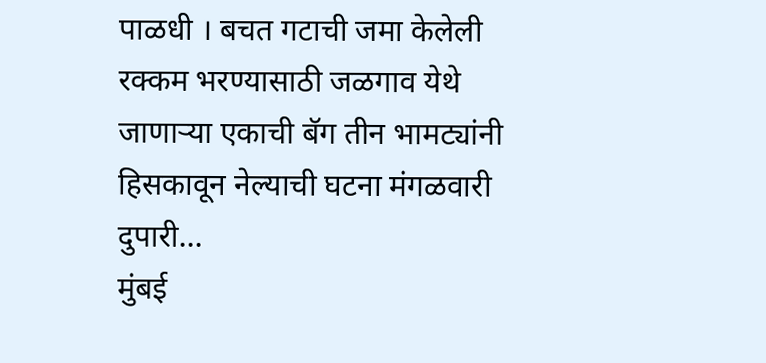पाळधी । बचत गटाची जमा केलेली रक्कम भरण्यासाठी जळगाव येथे जाणाऱ्या एकाची बॅग तीन भामट्यांनी हिसकावून नेल्याची घटना मंगळवारी दुपारी...
मुंबई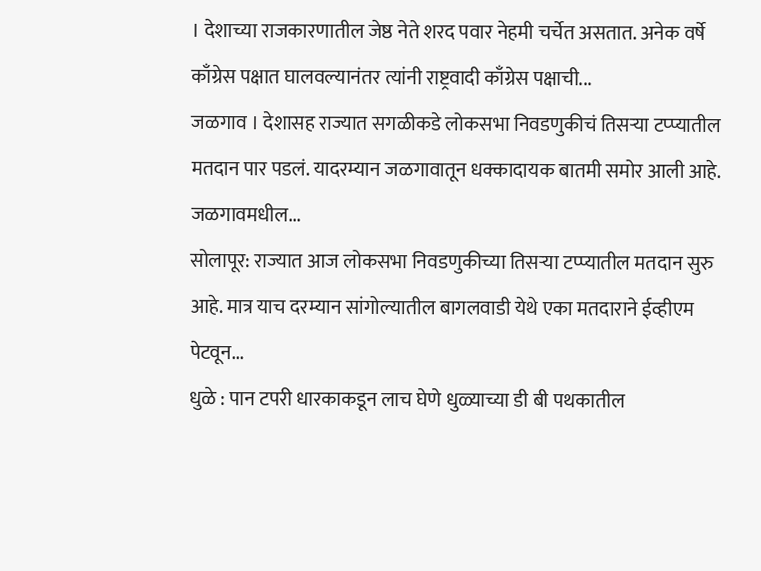। देशाच्या राजकारणातील जेष्ठ नेते शरद पवार नेहमी चर्चेत असतात. अनेक वर्षे काँग्रेस पक्षात घालवल्यानंतर त्यांनी राष्ट्रवादी काँग्रेस पक्षाची...
जळगाव । देशासह राज्यात सगळीकडे लोकसभा निवडणुकीचं तिसऱ्या टप्प्यातील मतदान पार पडलं. यादरम्यान जळगावातून धक्कादायक बातमी समोर आली आहे. जळगावमधील...
सोलापूर: राज्यात आज लोकसभा निवडणुकीच्या तिसऱ्या टप्प्यातील मतदान सुरु आहे. मात्र याच दरम्यान सांगोल्यातील बागलवाडी येथे एका मतदाराने ईव्हीएम पेटवून...
धुळे : पान टपरी धारकाकडून लाच घेणे धुळ्याच्या डी बी पथकातील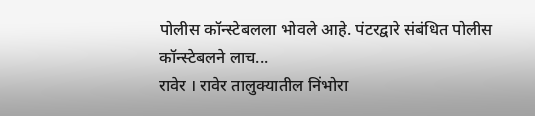पोलीस कॉन्स्टेबलला भोवले आहे. पंटरद्वारे संबंधित पोलीस कॉन्स्टेबलने लाच...
रावेर । रावेर तालुक्यातील निंभोरा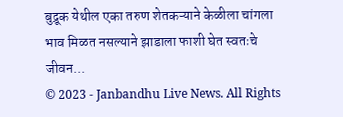बुद्रूक येथील एका तरुण शेतकऱ्याने केळीला चांगला भाव मिळत नसल्याने झाडाला फाशी घेत स्वतःचे जीवन...
© 2023 - Janbandhu Live News. All Rights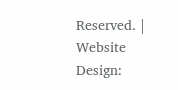Reserved. | Website Design: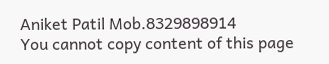Aniket Patil Mob.8329898914
You cannot copy content of this page